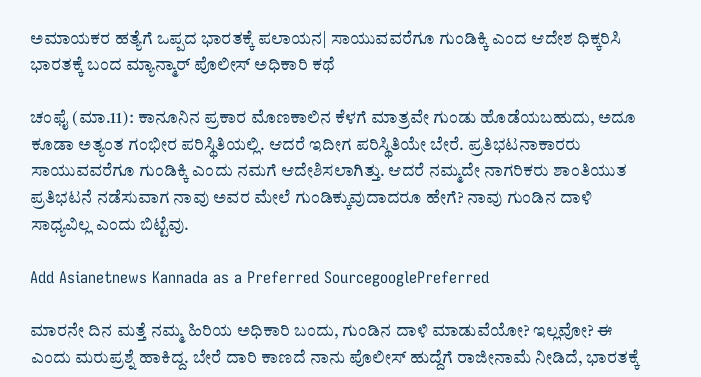ಅಮಾಯಕರ ಹತ್ಯೆಗೆ ಒಪ್ಪದ ಭಾರತಕ್ಕೆ ಪಲಾಯನ| ಸಾಯುವವರೆಗೂ ಗುಂಡಿಕ್ಕಿ ಎಂದ ಆದೇಶ ಧಿಕ್ಕರಿಸಿ ಭಾರತಕ್ಕೆ ಬಂದ ಮ್ಯಾನ್ಮಾರ್‌ ಪೊಲೀಸ್‌ ಅಧಿಕಾರಿ ಕಥೆ

ಚಂಫೈ (ಮಾ.11): ಕಾನೂನಿನ ಪ್ರಕಾರ ಮೊಣಕಾಲಿನ ಕೆಳಗೆ ಮಾತ್ರವೇ ಗುಂಡು ಹೊಡೆಯಬಹುದು, ಅದೂ ಕೂಡಾ ಅತ್ಯಂತ ಗಂಭೀರ ಪರಿಸ್ಥಿತಿಯಲ್ಲಿ. ಆದರೆ ಇದೀಗ ಪರಿಸ್ಥಿತಿಯೇ ಬೇರೆ. ಪ್ರತಿಭಟನಾಕಾರರು ಸಾಯುವವರೆಗೂ ಗುಂಡಿಕ್ಕಿ ಎಂದು ನಮಗೆ ಆದೇಶಿಸಲಾಗಿತ್ತು. ಆದರೆ ನಮ್ಮದೇ ನಾಗರಿಕರು ಶಾಂತಿಯುತ ಪ್ರತಿಭಟನೆ ನಡೆಸುವಾಗ ನಾವು ಅವರ ಮೇಲೆ ಗುಂಡಿಕ್ಕುವುದಾದರೂ ಹೇಗೆ? ನಾವು ಗುಂಡಿನ ದಾಳಿ ಸಾಧ್ಯವಿಲ್ಲ ಎಂದು ಬಿಟ್ಟೆವು.

Add Asianetnews Kannada as a Preferred SourcegooglePreferred

ಮಾರನೇ ದಿನ ಮತ್ತೆ ನಮ್ಮ ಹಿರಿಯ ಅಧಿಕಾರಿ ಬಂದು, ಗುಂಡಿನ ದಾಳಿ ಮಾಡುವೆಯೋ? ಇಲ್ಲವೋ? ಈ ಎಂದು ಮರುಪ್ರಶ್ನೆ ಹಾಕಿದ್ದ. ಬೇರೆ ದಾರಿ ಕಾಣದೆ ನಾನು ಪೊಲೀಸ್‌ ಹುದ್ದೆಗೆ ರಾಜೀನಾಮೆ ನೀಡಿದೆ, ಭಾರತಕ್ಕೆ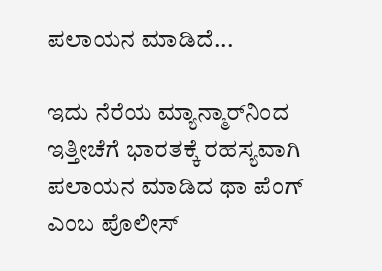ಪಲಾಯನ ಮಾಡಿದೆ...

ಇದು ನೆರೆಯ ಮ್ಯಾನ್ಮಾರ್‌ನಿಂದ ಇತ್ತೀಚೆಗೆ ಭಾರತಕ್ಕೆ ರಹಸ್ಯವಾಗಿ ಪಲಾಯನ ಮಾಡಿದ ಥಾ ಪೆಂಗ್‌ ಎಂಬ ಪೊಲೀಸ್‌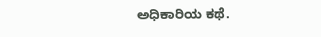ಅಧಿಕಾರಿಯ ಕಥೆ.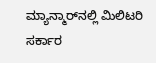ಮ್ಯಾನ್ಮಾರ್‌ನಲ್ಲಿ ಮಿಲಿಟರಿ ಸರ್ಕಾರ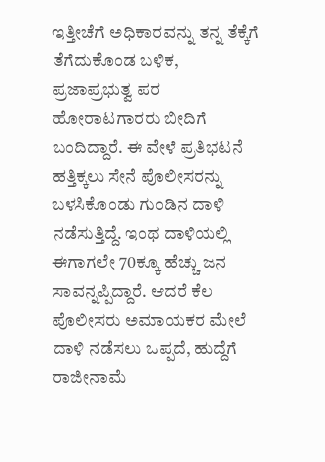ಇತ್ತೀಚೆಗೆ ಅಧಿಕಾರವನ್ನು ತನ್ನ ತೆಕ್ಕೆಗೆ ತೆಗೆದುಕೊಂಡ ಬಳಿಕ, ಪ್ರಜಾಪ್ರಭುತ್ವ ಪರ ಹೋರಾಟಗಾರರು ಬೀದಿಗೆ ಬಂದಿದ್ದಾರೆ. ಈ ವೇಳೆ ಪ್ರತಿಭಟನೆ ಹತ್ತಿಕ್ಕಲು ಸೇನೆ ಪೊಲೀಸರನ್ನು ಬಳಸಿಕೊಂಡು ಗುಂಡಿನ ದಾಳಿ ನಡೆಸುತ್ತಿದ್ದೆ. ಇಂಥ ದಾಳಿಯಲ್ಲಿ ಈಗಾಗಲೇ 70ಕ್ಕೂ ಹೆಚ್ಚು ಜನ ಸಾವನ್ನಪ್ಪಿದ್ದಾರೆ. ಆದರೆ ಕೆಲ ಪೊಲೀಸರು ಅಮಾಯಕರ ಮೇಲೆ ದಾಳಿ ನಡೆಸಲು ಒಪ್ಪದೆ, ಹುದ್ದೆಗೆ ರಾಜೀನಾಮೆ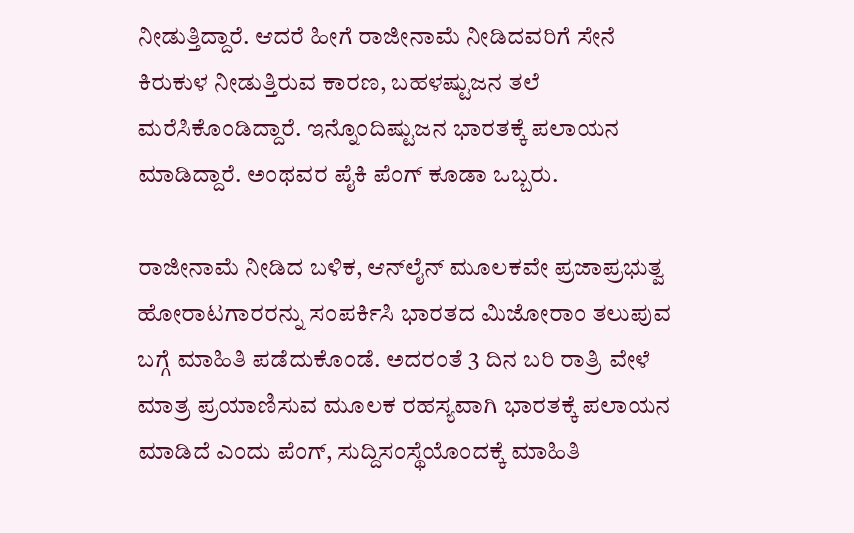ನೀಡುತ್ತಿದ್ದಾರೆ. ಆದರೆ ಹೀಗೆ ರಾಜೀನಾಮೆ ನೀಡಿದವರಿಗೆ ಸೇನೆ ಕಿರುಕುಳ ನೀಡುತ್ತಿರುವ ಕಾರಣ, ಬಹಳಷ್ಟುಜನ ತಲೆ ಮರೆಸಿಕೊಂಡಿದ್ದಾರೆ. ಇನ್ನೊಂದಿಷ್ಟುಜನ ಭಾರತಕ್ಕೆ ಪಲಾಯನ ಮಾಡಿದ್ದಾರೆ. ಅಂಥವರ ಪೈಕಿ ಪೆಂಗ್‌ ಕೂಡಾ ಒಬ್ಬರು.

ರಾಜೀನಾಮೆ ನೀಡಿದ ಬಳಿಕ, ಆನ್‌ಲೈನ್‌ ಮೂಲಕವೇ ಪ್ರಜಾಪ್ರಭುತ್ವ ಹೋರಾಟಗಾರರನ್ನು ಸಂಪರ್ಕಿಸಿ ಭಾರತದ ಮಿಜೋರಾಂ ತಲುಪುವ ಬಗ್ಗೆ ಮಾಹಿತಿ ಪಡೆದುಕೊಂಡೆ. ಅದರಂತೆ 3 ದಿನ ಬರಿ ರಾತ್ರಿ ವೇಳೆ ಮಾತ್ರ ಪ್ರಯಾಣಿಸುವ ಮೂಲಕ ರಹಸ್ಯವಾಗಿ ಭಾರತಕ್ಕೆ ಪಲಾಯನ ಮಾಡಿದೆ ಎಂದು ಪೆಂಗ್‌, ಸುದ್ದಿಸಂಸ್ಥೆಯೊಂದಕ್ಕೆ ಮಾಹಿತಿ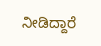ನೀಡಿದ್ದಾರೆ